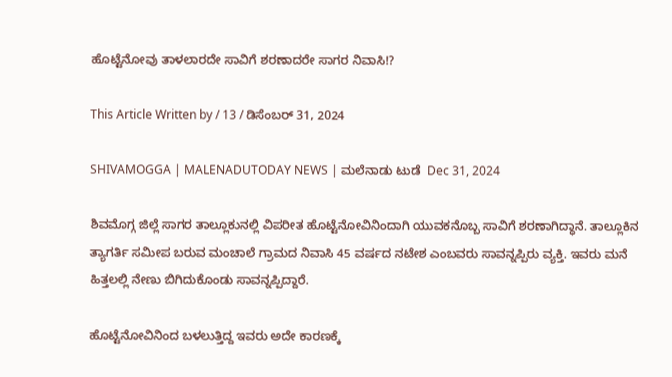ಹೊಟ್ಟೆನೋವು ತಾಳಲಾರದೇ ಸಾವಿಗೆ ಶರಣಾದರೇ ಸಾಗರ ನಿವಾಸಿ!?

This Article Written by / 13 / ಡಿಸೆಂಬರ್ 31, 2024

SHIVAMOGGA | MALENADUTODAY NEWS | ಮಲೆನಾಡು ಟುಡೆ  Dec 31, 2024

ಶಿವಮೊಗ್ಗ ಜಿಲ್ಲೆ ಸಾಗರ ತಾಲ್ಲೂಕುನಲ್ಲಿ ವಿಪರೀತ ಹೊಟ್ಟೆನೋವಿನಿಂದಾಗಿ ಯುವಕನೊಬ್ಬ ಸಾವಿಗೆ ಶರಣಾಗಿದ್ಧಾನೆ. ತಾಲ್ಲೂಕಿನ ತ್ಯಾಗರ್ತಿ ಸಮೀಪ ಬರುವ ಮಂಚಾಲೆ ಗ್ರಾಮದ ನಿವಾಸಿ 45 ವರ್ಷದ ನಟೇಶ ಎಂಬವರು ಸಾವನ್ನಪ್ಪಿರು ವ್ಯಕ್ತಿ. ಇವರು ಮನೆ ಹಿತ್ತಲಲ್ಲಿ ನೇಣು ಬಿಗಿದುಕೊಂಡು ಸಾವನ್ನಪ್ಪಿದ್ದಾರೆ.

ಹೊಟ್ಟೆನೋವಿನಿಂದ ಬಳಲುತ್ತಿದ್ದ ಇವರು ಅದೇ ಕಾರಣಕ್ಕೆ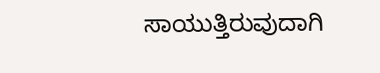ಸಾಯುತ್ತಿರುವುದಾಗಿ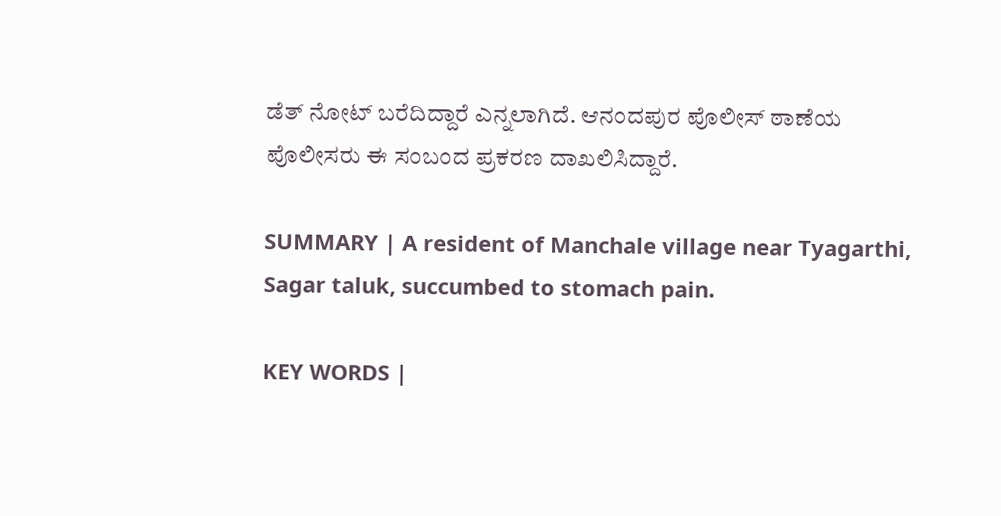ಡೆತ್‌ ನೋಟ್‌ ಬರೆದಿದ್ದಾರೆ ಎನ್ನಲಾಗಿದೆ. ಆನಂದಪುರ ಪೊಲೀಸ್‌ ಠಾಣೆಯ ಪೊಲೀಸರು ಈ ಸಂಬಂದ ಪ್ರಕರಣ ದಾಖಲಿಸಿದ್ದಾರೆ.

SUMMARY | A resident of Manchale village near Tyagarthi, Sagar taluk, succumbed to stomach pain.

KEY WORDS |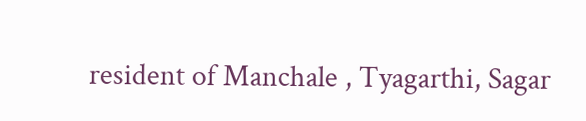resident of Manchale , Tyagarthi, Sagar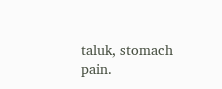taluk, stomach pain.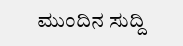ಮುಂದಿನ ಸುದ್ದಿ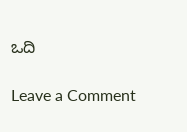ಒದಿ

Leave a Comment